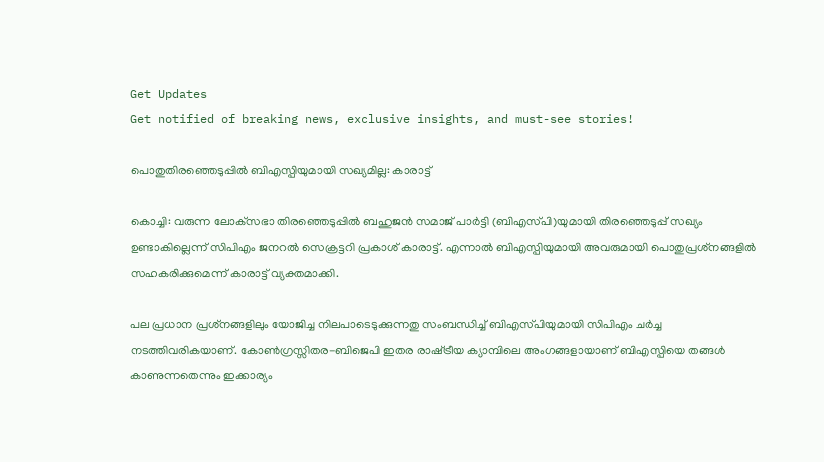Get Updates
Get notified of breaking news, exclusive insights, and must-see stories!

പൊതുതിരഞ്ഞെടുപ്പില്‍ ബിഎസ്പിയുമായി സഖ്യമില്ല: കാരാട്ട്

കൊച്ചി: വരുന്ന ലോക്‌സഭാ തിരഞ്ഞെടുപ്പില്‍ ബഹുജന്‍ സമാജ്‌ പാര്‍ട്ടി (ബിഎസ്‌പി)യുമായി തിരഞ്ഞെടുപ്പ്‌ സഖ്യം ഉണ്ടാകില്ലെന്ന് സിപിഎം ജനറല്‍ സെക്രട്ടറി പ്രകാശ് കാരാട്ട്. എന്നാല്‍ ബിഎസ്പിയുമായി അവരുമായി പൊതുപ്രശ്‌നങ്ങളില്‍ സഹകരിക്കുമെന്ന് കാരാട്ട് വ്യക്തമാക്കി.

പല പ്രധാന പ്രശ്‌നങ്ങളിലും യോജിച്ച നിലപാടെടുക്കുന്നതു സംബന്ധിച്ച്‌ ബിഎസ്‌പിയുമായി സിപിഎം ചര്‍ച്ച നടത്തിവരികയാണ്‌. കോണ്‍ഗ്രസ്സിതര-ബിജെപി ഇതര രാഷ്‌ട്രീയ ക്യാമ്പിലെ അംഗങ്ങളായാണ്‌ ബിഎസ്പിയെ തങ്ങള്‍ കാണുന്നതെന്നും ഇക്കാര്യം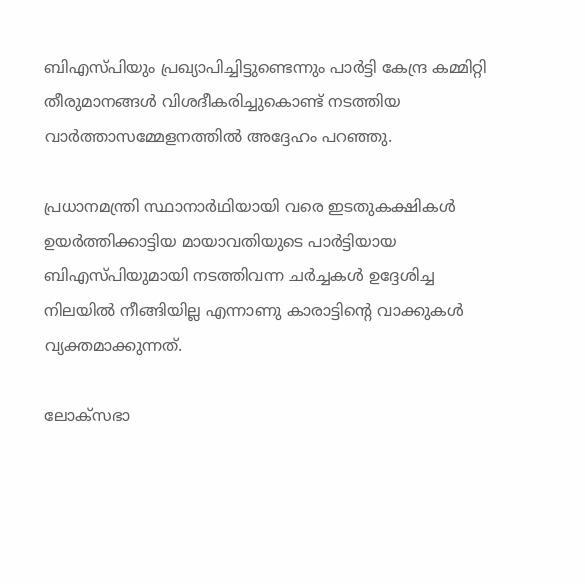ബിഎസ്‌പിയും പ്രഖ്യാപിച്ചിട്ടുണ്ടെന്നും പാര്‍ട്ടി കേന്ദ്ര കമ്മിറ്റി തീരുമാനങ്ങള്‍ വിശദീകരിച്ചുകൊണ്ട് നടത്തിയ വാര്‍ത്താസമ്മേളനത്തില്‍ അദ്ദേഹം പറഞ്ഞു.

പ്രധാനമന്ത്രി സ്ഥാനാര്‍ഥിയായി വരെ ഇടതുകക്ഷികള്‍ ഉയര്‍ത്തിക്കാട്ടിയ മായാവതിയുടെ പാര്‍ട്ടിയായ ബിഎസ്പിയുമായി നടത്തിവന്ന ചര്‍ച്ചകള്‍ ഉദ്ദേശിച്ച നിലയില്‍ നീങ്ങിയില്ല എന്നാണു കാരാട്ടിന്റെ വാക്കുകള്‍ വ്യക്തമാക്കുന്നത്.

ലോക്‌സഭാ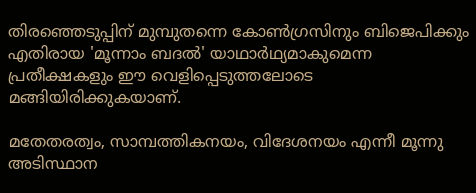തിരഞ്ഞെടുപ്പിന്‌ മുമ്പുതന്നെ കോണ്‍ഗ്രസിനും ബിജെപിക്കും എതിരായ 'മൂന്നാം ബദല്‍' യാഥാര്‍ഥ്യമാകുമെന്ന പ്രതീക്ഷകളും‌ ഈ വെളിപ്പെടുത്തലോടെ മങ്ങിയിരിക്കുകയാണ്.

മതേതരത്വം, സാമ്പത്തികനയം, വിദേശനയം എന്നീ മൂന്നു അടിസ്ഥാന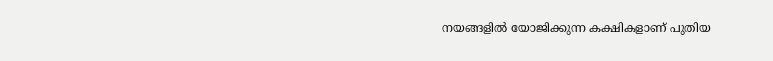നയങ്ങളില്‍ യോജിക്കുന്ന കക്ഷികളാണ്‌ പുതിയ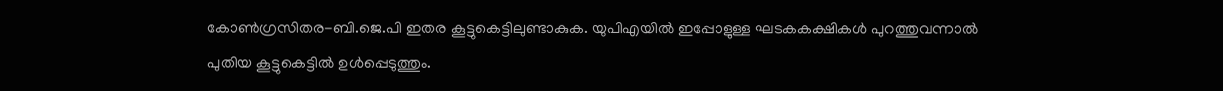കോണ്‍ഗ്രസിതര-ബി.ജെ.പി ഇതര കൂട്ടുകെട്ടിലുണ്ടാകുക. യുപിഎയില്‍ ഇപ്പോളുള്ള ഘടകകക്ഷികള്‍ പുറത്തുവന്നാല്‍ പുതിയ കൂട്ടുകെട്ടില്‍ ഉള്‍പ്പെടുത്തും.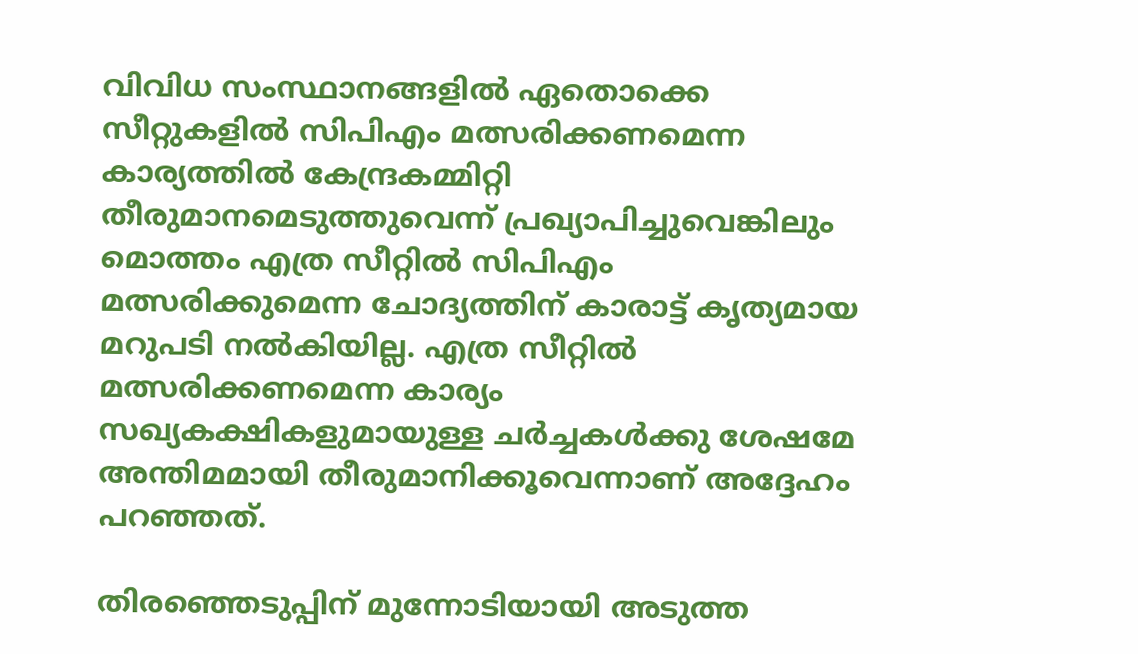വിവിധ സംസ്ഥാനങ്ങളില്‍ ഏതൊക്കെ സീറ്റുകളില്‍ സിപിഎം മത്സരിക്കണമെന്ന കാര്യത്തില്‍ കേന്ദ്രകമ്മിറ്റി തീരുമാനമെടുത്തുവെന്ന്‌ പ്രഖ്യാപിച്ചുവെങ്കിലും മൊത്തം എത്ര സീറ്റില്‍ സിപിഎം മത്സരിക്കുമെന്ന ചോദ്യത്തിന്‌ കാരാട്ട്‌ കൃത്യമായ മറുപടി നല്‍കിയില്ല. എത്ര സീറ്റില്‍ മത്സരിക്കണമെന്ന കാര്യം സഖ്യകക്ഷികളുമായുള്ള ചര്‍ച്ചകള്‍ക്കു ശേഷമേ അന്തിമമായി തീരുമാനിക്കൂവെന്നാണ് അദ്ദേഹം പറഞ്ഞത്.

തിരഞ്ഞെടുപ്പിന്‌ മുന്നോടിയായി അടുത്ത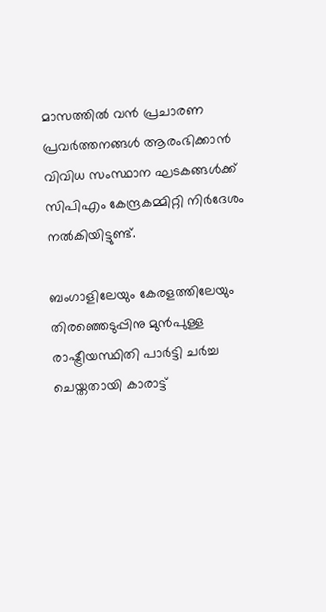മാസത്തില്‍ വന്‍ പ്രചാരണ പ്രവര്‍ത്തനങ്ങള്‍ ആരംഭിക്കാന്‍ വിവിധ സംസ്ഥാന ഘടകങ്ങള്‍ക്ക്‌ സിപിഎം കേന്ദ്രകമ്മിറ്റി നിര്‍ദേശം നല്‍കിയിട്ടുണ്ട്.

ബംഗാളിലേയും കേരളത്തിലേയും തിരഞ്ഞെടുപ്പിനു മുന്‍പുള്ള രാഷ്ട്രീയസ്ഥിതി പാര്‍ട്ടി ചര്‍ച്ച ചെയ്തതായി കാരാട്ട്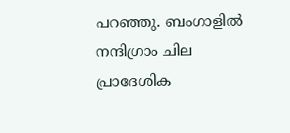പറഞ്ഞു. ബംഗാളില്‍ നന്ദിഗ്രാം ചില പ്രാദേശിക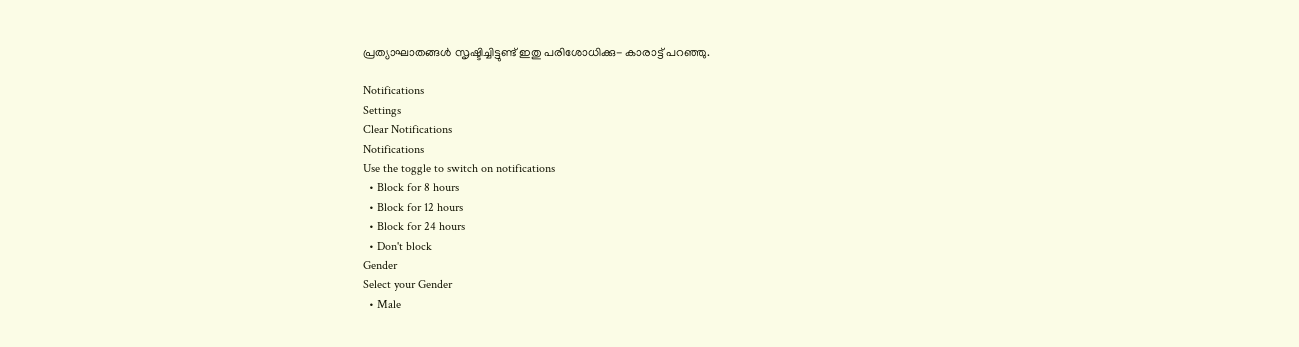പ്രത്യാഘാതങ്ങള്‍ സൃഷ്ടിച്ചിട്ടുണ്ട് ഇതു പരിശോധിക്കു- കാരാട്ട് പറഞ്ഞു.

Notifications
Settings
Clear Notifications
Notifications
Use the toggle to switch on notifications
  • Block for 8 hours
  • Block for 12 hours
  • Block for 24 hours
  • Don't block
Gender
Select your Gender
  • Male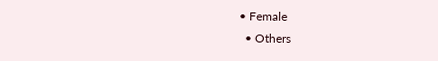• Female
  • Others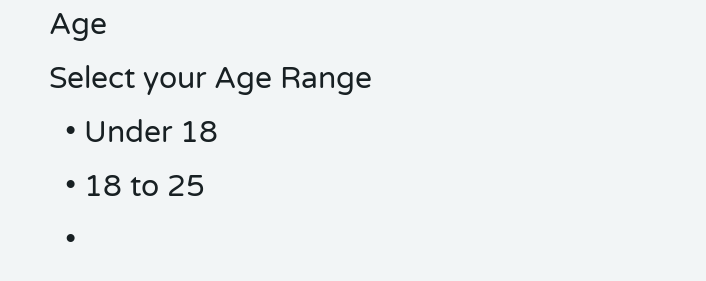Age
Select your Age Range
  • Under 18
  • 18 to 25
  •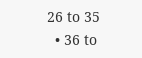26 to 35
  • 36 to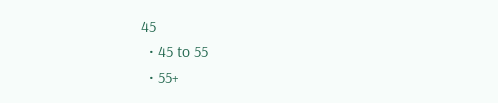45
  • 45 to 55
  • 55+